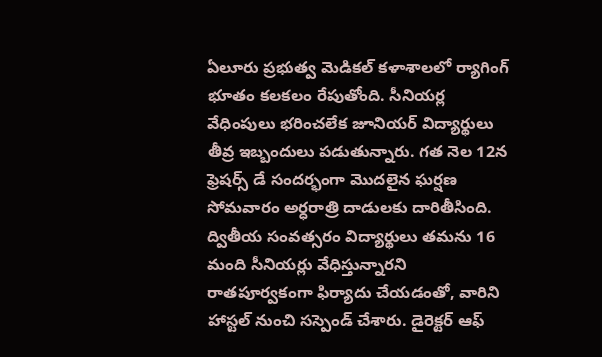ఏలూరు ప్రభుత్వ మెడికల్ కళాశాలలో ర్యాగింగ్ భూతం కలకలం రేపుతోంది. సీనియర్ల వేధింపులు భరించలేక జూనియర్ విద్యార్థులు తీవ్ర ఇబ్బందులు పడుతున్నారు. గత నెల 12న ఫ్రెషర్స్ డే సందర్భంగా మొదలైన ఘర్షణ సోమవారం అర్ధరాత్రి దాడులకు దారితీసింది. ద్వితీయ సంవత్సరం విద్యార్థులు తమను 16 మంది సీనియర్లు వేధిస్తున్నారని రాతపూర్వకంగా ఫిర్యాదు చేయడంతో, వారిని హాస్టల్ నుంచి సస్పెండ్ చేశారు. డైరెక్టర్ ఆఫ్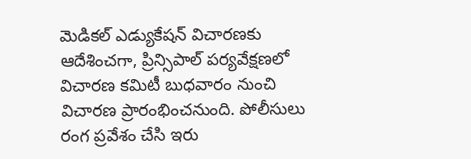మెడికల్ ఎడ్యుకేషన్ విచారణకు ఆదేశించగా, ప్రిన్సిపాల్ పర్యవేక్షణలో విచారణ కమిటీ బుధవారం నుంచి విచారణ ప్రారంభించనుంది. పోలీసులు రంగ ప్రవేశం చేసి ఇరు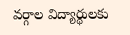వర్గాల విద్యార్థులకు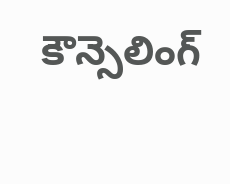కౌన్సెలింగ్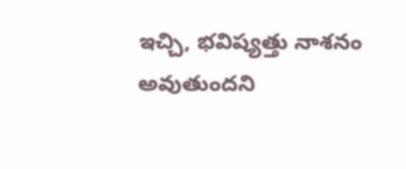ఇచ్చి, భవిష్యత్తు నాశనం అవుతుందని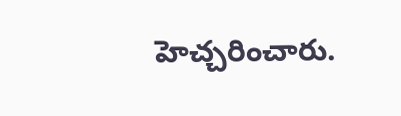హెచ్చరించారు.